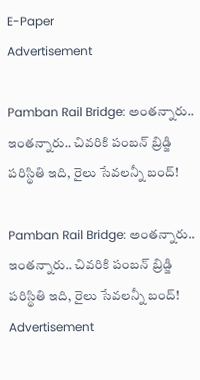E-Paper
Advertisement

Pamban Rail Bridge: అంతన్నారు.. ఇంతన్నారు.. చివరికి పంబన్ బ్రిడ్జి పరిస్థితి ఇది, రైలు సేవలన్నీ బంద్!

Pamban Rail Bridge: అంతన్నారు.. ఇంతన్నారు.. చివరికి పంబన్ బ్రిడ్జి పరిస్థితి ఇది, రైలు సేవలన్నీ బంద్!
Advertisement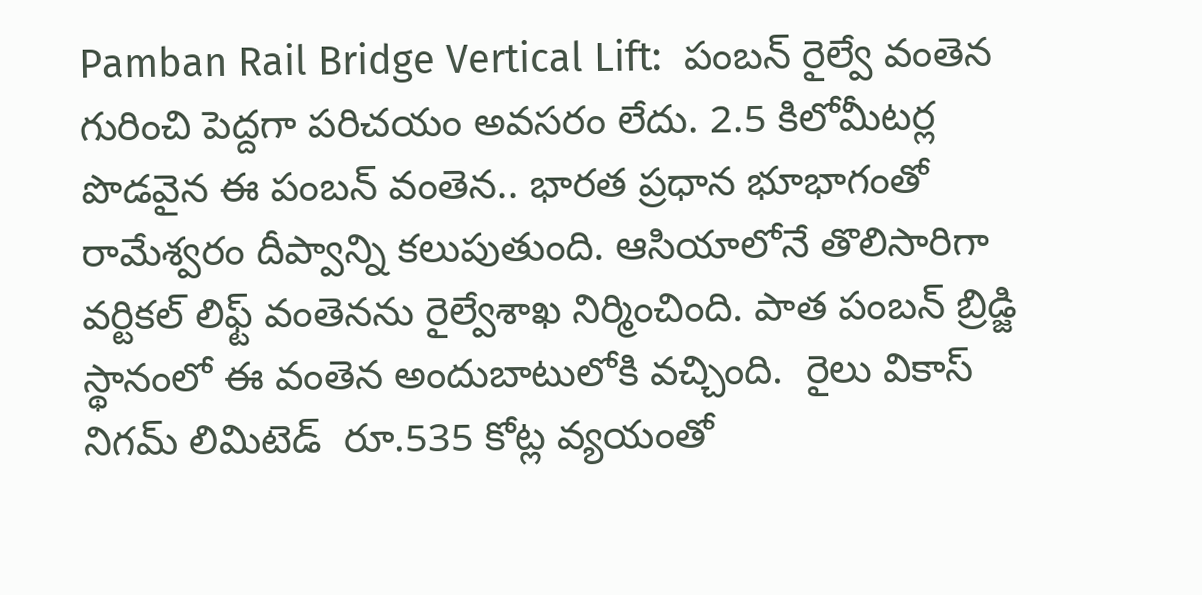Pamban Rail Bridge Vertical Lift:  పంబన్ రైల్వే వంతెన గురించి పెద్దగా పరిచయం అవసరం లేదు. 2.5 కిలోమీటర్ల పొడవైన ఈ పంబన్‌ వంతెన.. భారత ప్రధాన భూభాగంతో రామేశ్వరం దీప్వాన్ని కలుపుతుంది. ఆసియాలోనే తొలిసారిగా వర్టికల్‌ లిఫ్ట్‌ వంతెనను రైల్వేశాఖ నిర్మించింది. పాత పంబన్‌ బ్రిడ్జి స్థానంలో ఈ వంతెన అందుబాటులోకి వచ్చింది.  రైలు వికాస్‌ నిగమ్‌ లిమిటెడ్‌  రూ.535 కోట్ల వ్యయంతో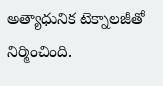అత్యాధునిక టెక్నాలజీతో నిర్మించింది.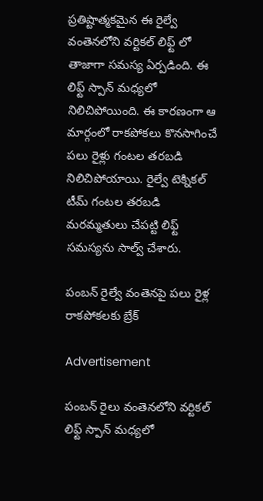ప్రతిష్టాత్మకమైన ఈ రైల్వే వంతెనలోని వర్టికల్ లిఫ్ట్ లో తాజాగా సమస్య ఏర్పడింది. ఈ లిఫ్ట్ స్పాన్ మధ్యలో నిలిచిపోయింది. ఈ కారణంగా ఆ మార్గంలో రాకపోకలు కొనసాగించే పలు రైళ్లు గంటల తరబడి నిలిచిపోయాయి. రైల్వే టెక్నికల్ టీమ్ గంటల తరబడి మరమ్మతులు చేపట్టి లిఫ్ట్ సమస్యను సాల్వ్ చేశారు.

పంబన్ రైల్వే వంతెనపై పలు రైళ్ల రాకపోకలకు బ్రేక్

Advertisement

పంబన్ రైలు వంతెనలోని వర్టికల్ లిఫ్ట్ స్పాన్ మధ్యలో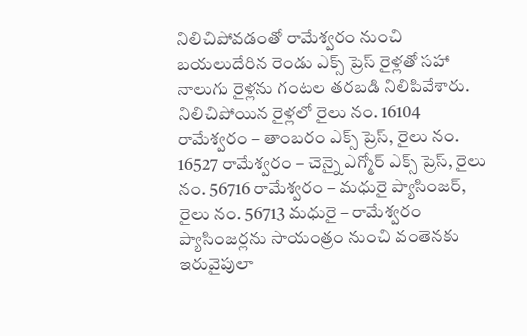నిలిచిపోవడంతో రామేశ్వరం నుంచి బయలుదేరిన రెండు ఎక్స్‌ ప్రెస్ రైళ్లతో సహా నాలుగు రైళ్లను గంటల తరబడి నిలిపివేశారు. నిలిచిపోయిన రైళ్లలో రైలు నం. 16104 రామేశ్వరం – తాంబరం ఎక్స్‌ ప్రెస్, రైలు నం. 16527 రామేశ్వరం – చెన్నై ఎగ్మోర్ ఎక్స్‌ ప్రెస్, రైలు నం. 56716 రామేశ్వరం – మధురై ప్యాసింజర్, రైలు నం. 56713 మధురై – రామేశ్వరం ప్యాసింజర్లను సాయంత్రం నుంచి వంతెనకు ఇరువైపులా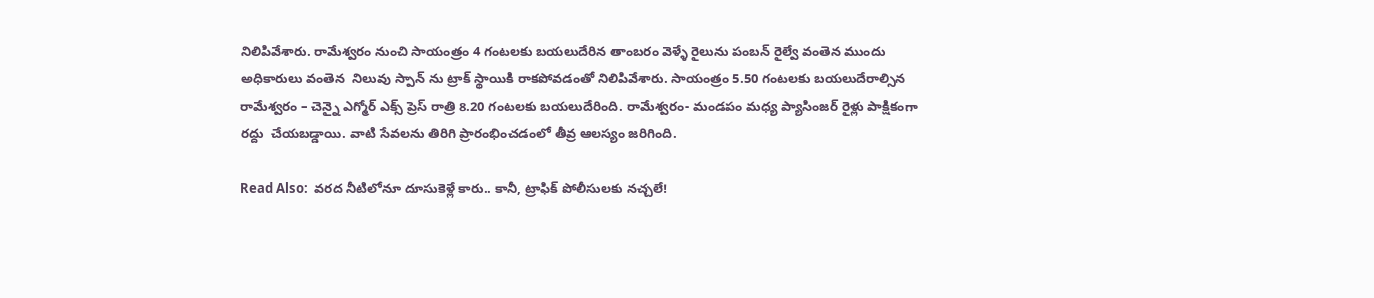నిలిపివేశారు. రామేశ్వరం నుంచి సాయంత్రం 4 గంటలకు బయలుదేరిన తాంబరం వెళ్ళే రైలును పంబన్ రైల్వే వంతెన ముందు అధికారులు వంతెన  నిలువు స్పాన్‌ ను ట్రాక్ స్థాయికి రాకపోవడంతో నిలిపివేశారు. సాయంత్రం 5.50 గంటలకు బయలుదేరాల్సిన రామేశ్వరం – చెన్నై ఎగ్మోర్ ఎక్స్‌ ప్రెస్ రాత్రి 8.20 గంటలకు బయలుదేరింది. రామేశ్వరం- మండపం మధ్య ప్యాసింజర్ రైళ్లు పాక్షికంగా రద్దు  చేయబడ్డాయి. వాటి సేవలను తిరిగి ప్రారంభించడంలో తీవ్ర ఆలస్యం జరిగింది.

Read Also:  వరద నీటిలోనూ దూసుకెళ్లే కారు.. కానీ, ట్రాఫిక్ పోలీసులకు నచ్చలే!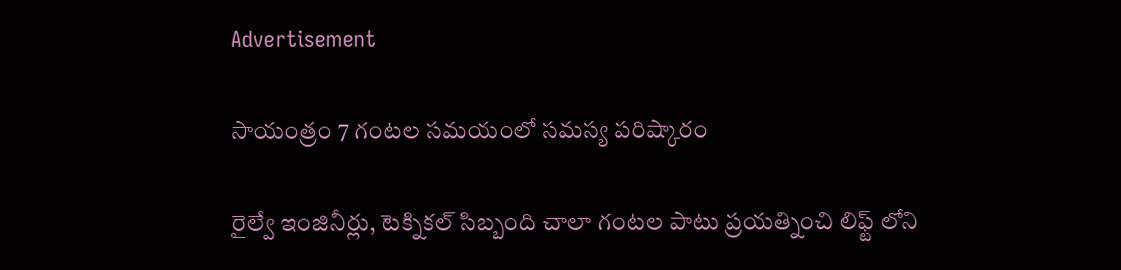Advertisement

సాయంత్రం 7 గంటల సమయంలో సమస్య పరిష్కారం

రైల్వే ఇంజినీర్లు, టెక్నికల్ సిబ్బంది చాలా గంటల పాటు ప్రయత్నించి లిఫ్ట్ లోని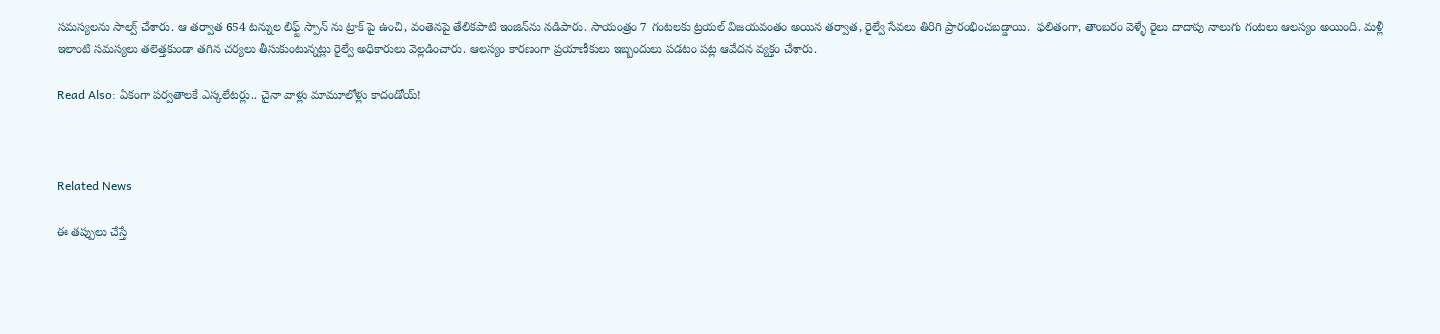సమస్యలను సాల్వ్ చేశారు. ఆ తర్వాత 654 టన్నుల లిఫ్ట్ స్పాన్‌ ను ట్రాక్‌ పై ఉంచి, వంతెనపై తేలికపాటి ఇంజిన్‌ను నడిపారు. సాయంత్రం 7 గంటలకు ట్రయల్ విజయవంతం అయిన తర్వాత, రైల్వే సేవలు తిరిగి ప్రారంభించబడ్డాయి.  ఫలితంగా, తాంబరం వెళ్ళే రైలు దాదాపు నాలుగు గంటలు ఆలస్యం అయింది. మళ్లీ ఇలాంటి సమస్యలు తలెత్తకుండా తగిన చర్యలు తీసుకుంటున్నట్లు రైల్వే అధికారులు వెల్లడించారు. ఆలస్యం కారణంగా ప్రయాణీకులు ఇబ్బందులు పడటం పట్ల ఆవేదన వ్యక్తం చేశారు.

Read Also: ఏకంగా పర్వతాలకే ఎస్కలేటర్లు.. చైనా వాళ్లు మామూలోళ్లు కాదండోయ్!



Related News

ఈ తప్పులు చేస్తే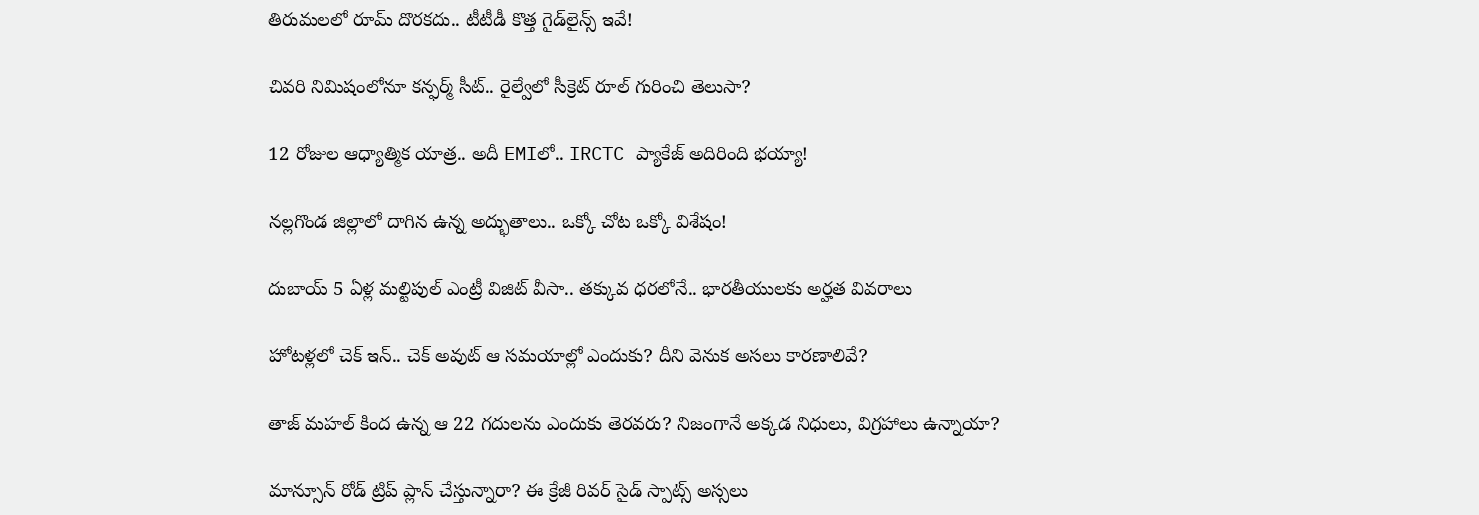తిరుమలలో రూమ్ దొరకదు.. టీటీడీ కొత్త గైడ్‌లైన్స్ ఇవే!

చివరి నిమిషంలోనూ కన్ఫర్మ్ సీట్.. రైల్వేలో సీక్రెట్ రూల్ గురించి తెలుసా?

12 రోజుల ఆధ్యాత్మిక యాత్ర.. అదీ EMIలో.. IRCTC ప్యాకేజ్ అదిరింది భయ్యా!

నల్లగొండ జిల్లాలో దాగిన ఉన్న అద్భుతాలు.. ఒక్కో చోట ఒక్కో విశేషం!

దుబాయ్ 5 ఏళ్ల మల్టిపుల్ ఎంట్రీ విజిట్ వీసా.. తక్కువ ధరలోనే.. భారతీయులకు అర్హత వివరాలు

హోటళ్లలో చెక్ ఇన్.. చెక్ అవుట్ ఆ సమయాల్లో ఎందుకు? దీని వెనుక అసలు కారణాలివే?

తాజ్ మహల్ కింద ఉన్న ఆ 22 గదులను ఎందుకు తెరవరు? నిజంగానే అక్కడ నిధులు, విగ్రహాలు ఉన్నాయా?

మాన్సూన్ రోడ్ ట్రిప్ ప్లాన్ చేస్తున్నారా? ఈ క్రేజీ రివర్‌ సైడ్ స్పాట్స్ అస్సలు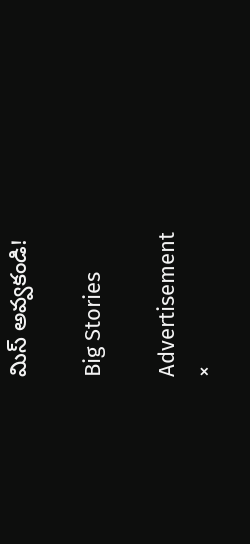మిస్ అవ్వకండి!

Big Stories

Advertisement
×